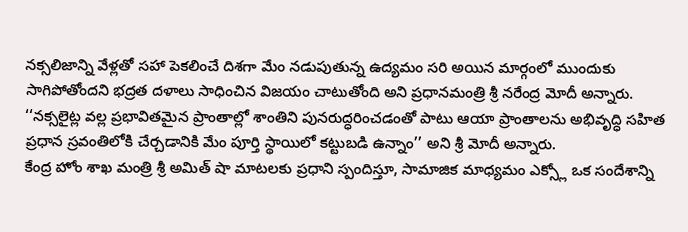నక్సలిజాన్ని వేళ్లతో సహా పెకలించే దిశగా మేం నడుపుతున్న ఉద్యమం సరి అయిన మార్గంలో ముందుకు సాగిపోతోందని భద్రత దళాలు సాధించిన విజయం చాటుతోంది అని ప్రధానమంత్రి శ్రీ నరేంద్ర మోదీ అన్నారు. ‘‘నక్సలైట్ల వల్ల ప్రభావితమైన ప్రాంతాల్లో శాంతిని పునరుద్ధరించడంతో పాటు ఆయా ప్రాంతాలను అభివృద్ధి సహిత ప్రధాన స్రవంతిలోకి చేర్చడానికి మేం పూర్తి స్థాయిలో కట్టుబడి ఉన్నాం’’ అని శ్రీ మోదీ అన్నారు.
కేంద్ర హోం శాఖ మంత్రి శ్రీ అమిత్ షా మాటలకు ప్రధాని స్పందిస్తూ, సామాజిక మాధ్యమం ఎక్స్లో ఒక సందేశాన్ని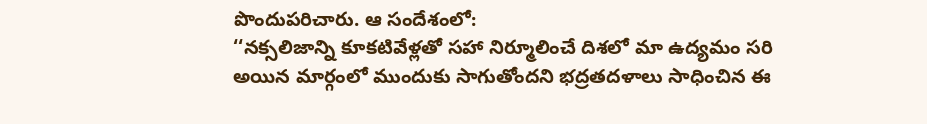పొందుపరిచారు. ఆ సందేశంలో:
‘‘నక్సలిజాన్ని కూకటివేళ్లతో సహా నిర్మూలించే దిశలో మా ఉద్యమం సరి అయిన మార్గంలో ముందుకు సాగుతోందని భద్రతదళాలు సాధించిన ఈ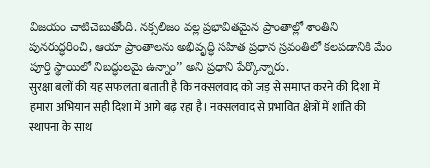విజయం చాటిచెబుతోంది. నక్సలిజం వల్ల ప్రభావితమైన ప్రాంతాల్లో శాంతిని పునరుద్ధరించి, ఆయా ప్రాంతాలను అభివృద్ధి సహిత ప్రధాన స్రవంతిలో కలపడానికి మేం పూర్తి స్థాయిలో నిబద్ధులమై ఉన్నాం’’ అని ప్రధాని పేర్కొన్నారు.
सुरक्षा बलों की यह सफलता बताती है कि नक्सलवाद को जड़ से समाप्त करने की दिशा में हमारा अभियान सही दिशा में आगे बढ़ रहा है। नक्सलवाद से प्रभावित क्षेत्रों में शांति की स्थापना के साथ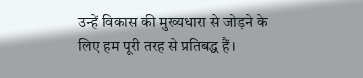उन्हें विकास की मुख्यधारा से जोड़ने के लिए हम पूरी तरह से प्रतिबद्ध हैं।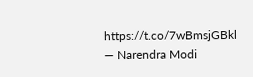https://t.co/7wBmsjGBkl
— Narendra Modi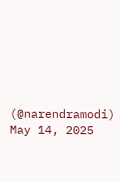(@narendramodi) May 14, 2025